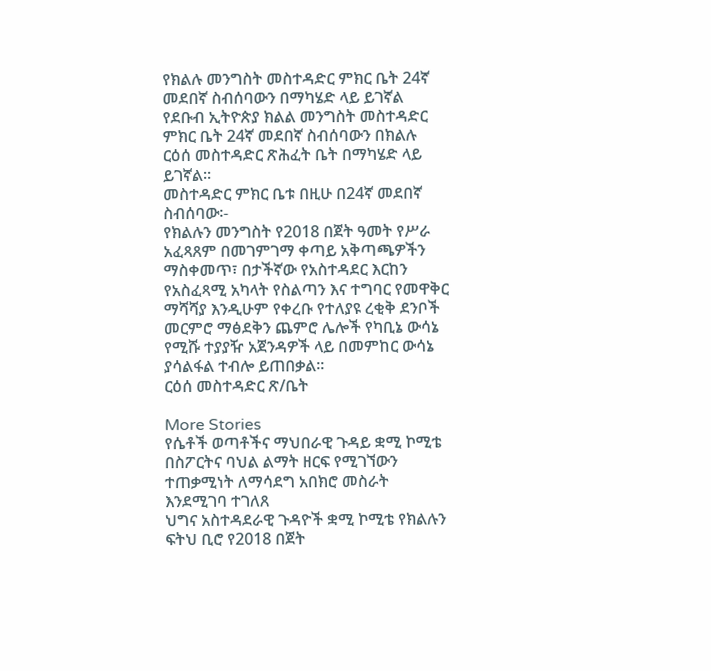የክልሉ መንግስት መስተዳድር ምክር ቤት 24ኛ መደበኛ ስብሰባውን በማካሄድ ላይ ይገኛል
የደቡብ ኢትዮጵያ ክልል መንግስት መስተዳድር ምክር ቤት 24ኛ መደበኛ ስብሰባውን በክልሉ ርዕሰ መስተዳድር ጽሕፈት ቤት በማካሄድ ላይ ይገኛል።
መስተዳድር ምክር ቤቱ በዚሁ በ24ኛ መደበኛ ስብሰባው፡-
የክልሉን መንግስት የ2018 በጀት ዓመት የሥራ አፈጻጸም በመገምገማ ቀጣይ አቅጣጫዎችን ማስቀመጥ፣ በታችኛው የአስተዳደር እርከን የአስፈጻሚ አካላት የስልጣን እና ተግባር የመዋቅር ማሻሻያ እንዲሁም የቀረቡ የተለያዩ ረቂቅ ደንቦች መርምሮ ማፅደቅን ጨምሮ ሌሎች የካቢኔ ውሳኔ የሚሹ ተያያዥ አጀንዳዎች ላይ በመምከር ውሳኔ ያሳልፋል ተብሎ ይጠበቃል፡፡
ርዕሰ መስተዳድር ጽ/ቤት

More Stories
የሴቶች ወጣቶችና ማህበራዊ ጉዳይ ቋሚ ኮሚቴ በስፖርትና ባህል ልማት ዘርፍ የሚገኘውን ተጠቃሚነት ለማሳደግ አበክሮ መስራት እንደሚገባ ተገለጸ
ህግና አስተዳደራዊ ጉዳዮች ቋሚ ኮሚቴ የክልሉን ፍትህ ቢሮ የ2018 በጀት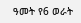ዓመት የ6 ወራት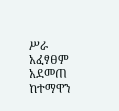ሥራ አፈፃፀም አደመጠ
ከተማዋን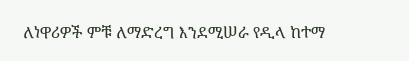ለነዋሪዎች ምቹ ለማድረግ እንደሚሠራ የዲላ ከተማ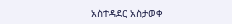አስተዳደር አስታወቀ